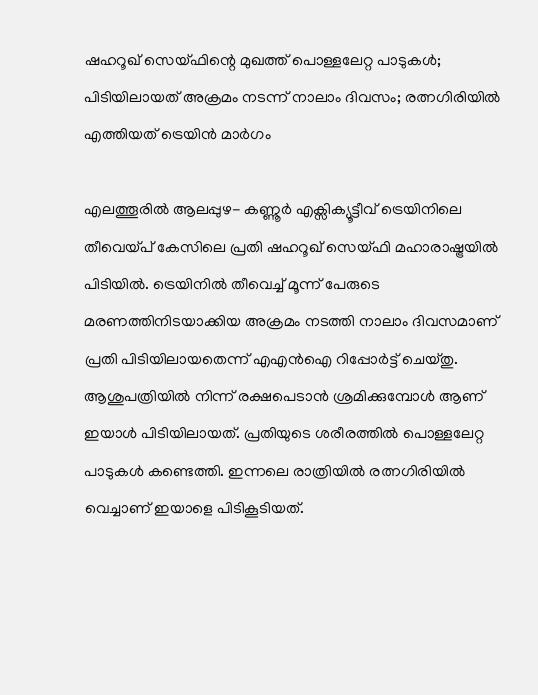ഷഹറൂഖ് സെയ്ഫിന്റെ മുഖത്ത് പൊള്ളലേറ്റ പാടുകള്‍; പിടിയിലായത് അക്രമം നടന്ന് നാലാം ദിവസം; രത്നഗിരിയില്‍ എത്തിയത് ട്രെയിന്‍ മാര്‍ഗം

എലത്തൂരില്‍ ആലപ്പുഴ- കണ്ണൂര്‍ എക്സിക്യൂട്ടീവ് ട്രെയിനിലെ തീവെയ്പ് കേസിലെ പ്രതി ഷഹറൂഖ് സെയ്ഫി മഹാരാഷ്ട്രയില്‍ പിടിയില്‍. ട്രെയിനില്‍ തീവെച്ച് മൂന്ന് പേരുടെ മരണത്തിനിടയാക്കിയ അക്രമം നടത്തി നാലാം ദിവസമാണ് പ്രതി പിടിയിലായതെന്ന് എഎന്‍ഐ റിപ്പോര്‍ട്ട് ചെയ്തു. ആശുപത്രിയില്‍ നിന്ന് രക്ഷപെടാന്‍ ശ്രമിക്കുമ്പോള്‍ ആണ് ഇയാള്‍ പിടിയിലായത്. പ്രതിയുടെ ശരീരത്തില്‍ പൊള്ളലേറ്റ പാടുകള്‍ കണ്ടെത്തി. ഇന്നലെ രാത്രിയില്‍ രത്നഗിരിയില്‍ വെച്ചാണ് ഇയാളെ പിടികൂടിയത്.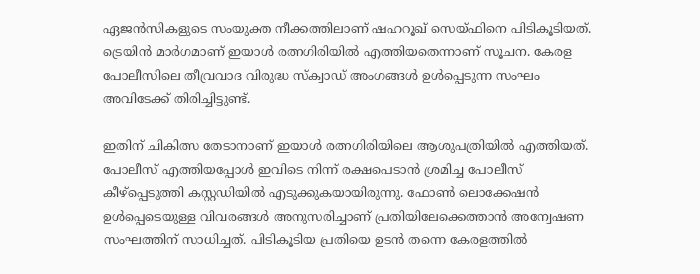ഏജന്‍സികളുടെ സംയുക്ത നീക്കത്തിലാണ് ഷഹറൂഖ് സെയ്ഫിനെ പിടികൂടിയത്. ട്രെയിന്‍ മാര്‍ഗമാണ് ഇയാള്‍ രത്നഗിരിയില്‍ എത്തിയതെന്നാണ് സൂചന. കേരള പോലീസിലെ തീവ്രവാദ വിരുദ്ധ സ്‌ക്വാഡ് അംഗങ്ങള്‍ ഉള്‍പ്പെടുന്ന സംഘം അവിടേക്ക് തിരിച്ചിട്ടുണ്ട്.

ഇതിന് ചികിത്സ തേടാനാണ് ഇയാള്‍ രത്നഗിരിയിലെ ആശുപത്രിയില്‍ എത്തിയത്. പോലീസ് എത്തിയപ്പോള്‍ ഇവിടെ നിന്ന് രക്ഷപെടാന്‍ ശ്രമിച്ച പോലീസ് കീഴ്പ്പെടുത്തി കസ്റ്റഡിയില്‍ എടുക്കുകയായിരുന്നു. ഫോണ്‍ ലൊക്കേഷന്‍ ഉള്‍പ്പെടെയുള്ള വിവരങ്ങള്‍ അനുസരിച്ചാണ് പ്രതിയിലേക്കെത്താന്‍ അന്വേഷണ സംഘത്തിന് സാധിച്ചത്. പിടികൂടിയ പ്രതിയെ ഉടന്‍ തന്നെ കേരളത്തില്‍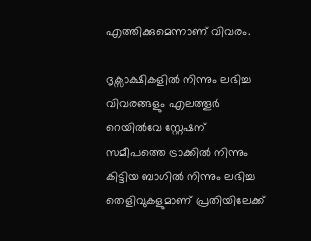എത്തിക്കുമെന്നാണ് വിവരം.

ദൃക്സാക്ഷികളില്‍ നിന്നും ലഭിച്ച വിവരങ്ങളും എലത്തൂര്‍ റെയില്‍വേ സ്റ്റേഷന് സമീപത്തെ ട്രാക്കില്‍ നിന്നും കിട്ടിയ ബാഗില്‍ നിന്നും ലഭിച്ച തെളിവുകളുമാണ് പ്രതിയിലേക്ക്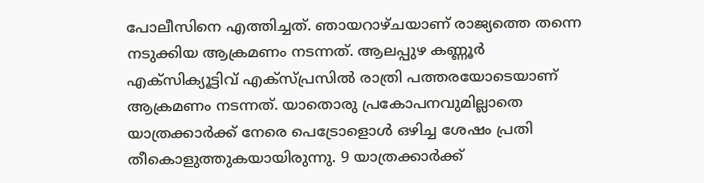പോലീസിനെ എത്തിച്ചത്. ഞായറാഴ്ചയാണ് രാജ്യത്തെ തന്നെ നടുക്കിയ ആക്രമണം നടന്നത്. ആലപ്പുഴ കണ്ണൂര്‍ എക്സിക്യൂട്ടിവ് എക്സ്പ്രസില്‍ രാത്രി പത്തരയോടെയാണ് ആക്രമണം നടന്നത്. യാതൊരു പ്രകോപനവുമില്ലാതെ യാത്രക്കാര്‍ക്ക് നേരെ പെട്രോളൊള്‍ ഒഴിച്ച ശേഷം പ്രതി തീകൊളുത്തുകയായിരുന്നു. 9 യാത്രക്കാര്‍ക്ക്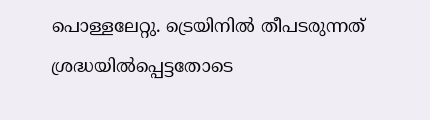പൊള്ളലേറ്റു. ട്രെയിനില്‍ തീപടരുന്നത് ശ്രദ്ധയില്‍പ്പെട്ടതോടെ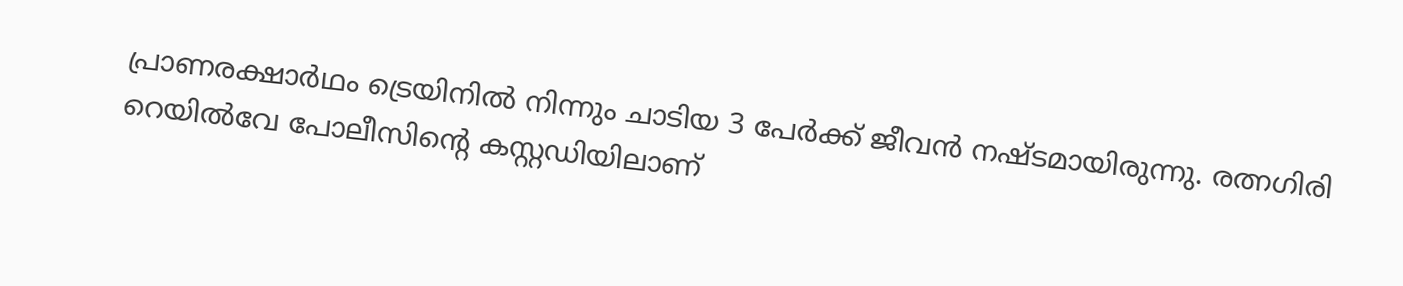പ്രാണരക്ഷാര്‍ഥം ട്രെയിനില്‍ നിന്നും ചാടിയ 3 പേര്‍ക്ക് ജീവന്‍ നഷ്ടമായിരുന്നു. രത്നഗിരി റെയില്‍വേ പോലീസിന്റെ കസ്റ്റഡിയിലാണ്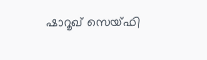ഷാറൂഖ് സെയ്ഫി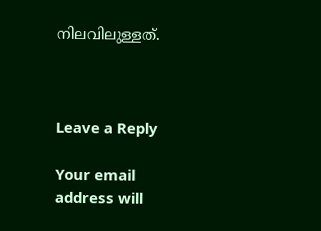നിലവിലുള്ളത്.



Leave a Reply

Your email address will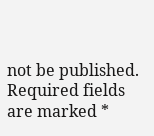not be published. Required fields are marked *